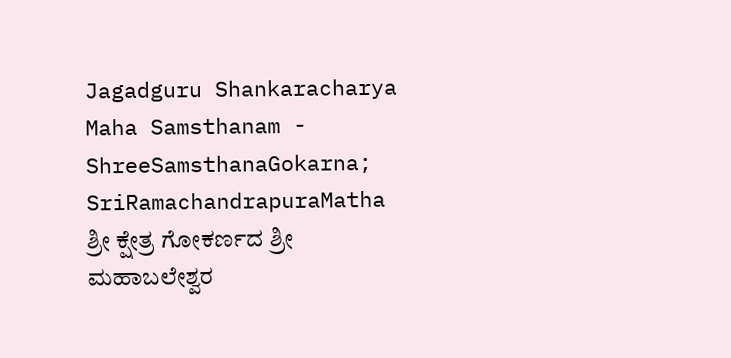Jagadguru Shankaracharya Maha Samsthanam - ShreeSamsthanaGokarna; SriRamachandrapuraMatha
ಶ್ರೀ ಕ್ಷೇತ್ರ ಗೋಕರ್ಣದ ಶ್ರೀ ಮಹಾಬಲೇಶ್ವರ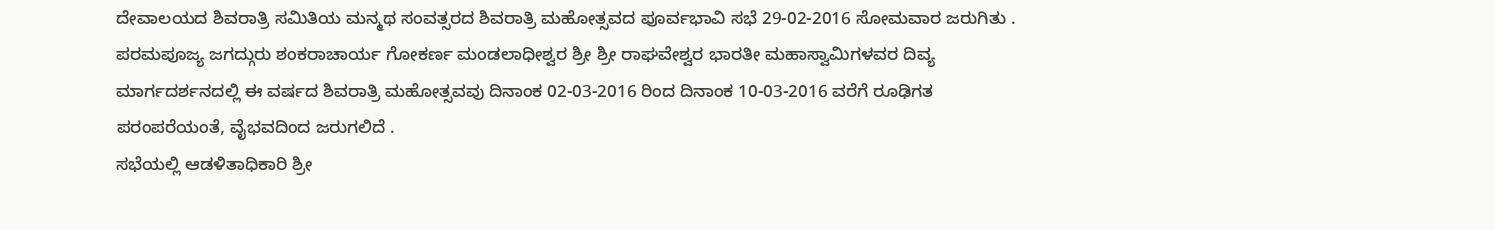ದೇವಾಲಯದ ಶಿವರಾತ್ರಿ ಸಮಿತಿಯ ಮನ್ಮಥ ಸಂವತ್ಸರದ ಶಿವರಾತ್ರಿ ಮಹೋತ್ಸವದ ಪೂರ್ವಭಾವಿ ಸಭೆ 29-02-2016 ಸೋಮವಾರ ಜರುಗಿತು .
ಪರಮಪೂಜ್ಯ ಜಗದ್ಗುರು ಶಂಕರಾಚಾರ್ಯ ಗೋಕರ್ಣ ಮಂಡಲಾಧೀಶ್ವರ ಶ್ರೀ ಶ್ರೀ ರಾಘವೇಶ್ವರ ಭಾರತೀ ಮಹಾಸ್ವಾಮಿಗಳವರ ದಿವ್ಯ ಮಾರ್ಗದರ್ಶನದಲ್ಲಿ ಈ ವರ್ಷದ ಶಿವರಾತ್ರಿ ಮಹೋತ್ಸವವು ದಿನಾಂಕ 02-03-2016 ರಿಂದ ದಿನಾಂಕ 10-03-2016 ವರೆಗೆ ರೂಢಿಗತ ಪರಂಪರೆಯಂತೆ, ವೈಭವದಿಂದ ಜರುಗಲಿದೆ .
ಸಭೆಯಲ್ಲಿ ಆಡಳಿತಾಧಿಕಾರಿ ಶ್ರೀ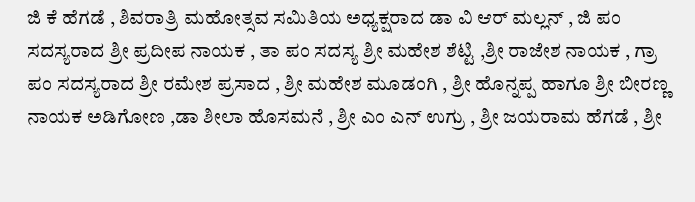ಜಿ ಕೆ ಹೆಗಡೆ , ಶಿವರಾತ್ರಿ ಮಹೋತ್ಸವ ಸಮಿತಿಯ ಅಧ್ಯಕ್ಷರಾದ ಡಾ ವಿ ಆರ್ ಮಲ್ಲನ್ , ಜಿ ಪಂ ಸದಸ್ಯರಾದ ಶ್ರೀ ಪ್ರದೀಪ ನಾಯಕ , ತಾ ಪಂ ಸದಸ್ಯ ಶ್ರೀ ಮಹೇಶ ಶೆಟ್ಟಿ ,ಶ್ರೀ ರಾಜೇಶ ನಾಯಕ , ಗ್ರಾ ಪಂ ಸದಸ್ಯರಾದ ಶ್ರೀ ರಮೇಶ ಪ್ರಸಾದ , ಶ್ರೀ ಮಹೇಶ ಮೂಡಂಗಿ , ಶ್ರೀ ಹೊನ್ನಪ್ಪ ಹಾಗೂ ಶ್ರೀ ಬೀರಣ್ಣ ನಾಯಕ ಅಡಿಗೋಣ ,ಡಾ ಶೀಲಾ ಹೊಸಮನೆ , ಶ್ರೀ ಎಂ ಎನ್ ಉಗ್ರು , ಶ್ರೀ ಜಯರಾಮ ಹೆಗಡೆ , ಶ್ರೀ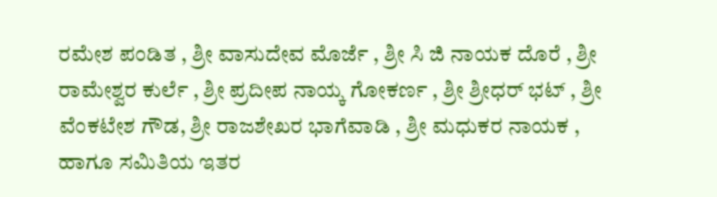ರಮೇಶ ಪಂಡಿತ , ಶ್ರೀ ವಾಸುದೇವ ಮೊರ್ಜೆ , ಶ್ರೀ ಸಿ ಜಿ ನಾಯಕ ದೊರೆ , ಶ್ರೀ ರಾಮೇಶ್ವರ ಕುರ್ಲೆ , ಶ್ರೀ ಪ್ರದೀಪ ನಾಯ್ಕ ಗೋಕರ್ಣ , ಶ್ರೀ ಶ್ರೀಧರ್ ಭಟ್ , ಶ್ರೀ ವೆಂಕಟೇಶ ಗೌಡ, ಶ್ರೀ ರಾಜಶೇಖರ ಭಾಗೆವಾಡಿ , ಶ್ರೀ ಮಧುಕರ ನಾಯಕ , ಹಾಗೂ ಸಮಿತಿಯ ಇತರ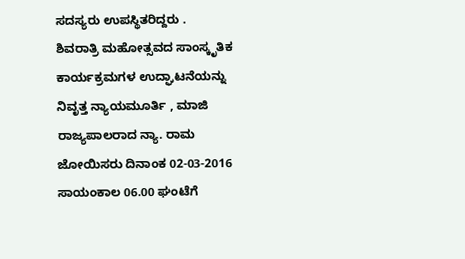ಸದಸ್ಯರು ಉಪಸ್ಥಿತರಿದ್ದರು .
ಶಿವರಾತ್ರಿ ಮಹೋತ್ಸವದ ಸಾಂಸ್ಕೃತಿಕ ಕಾರ್ಯಕ್ರಮಗಳ ಉದ್ಘಾಟನೆಯನ್ನು ನಿವೃತ್ತ ನ್ಯಾಯಮೂರ್ತಿ , ಮಾಜಿ ರಾಜ್ಯಪಾಲರಾದ ನ್ಯಾ. ರಾಮ ಜೋಯಿಸರು ದಿನಾಂಕ 02-03-2016 ಸಾಯಂಕಾಲ 06.00 ಘಂಟೆಗೆ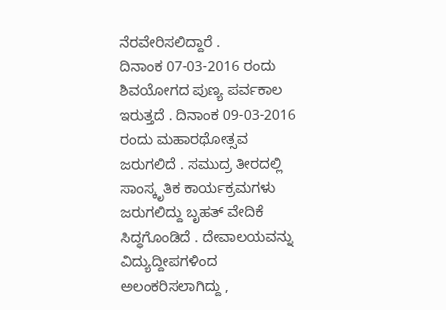ನೆರವೇರಿಸಲಿದ್ದಾರೆ .
ದಿನಾಂಕ 07-03-2016 ರಂದು ಶಿವಯೋಗದ ಪುಣ್ಯ ಪರ್ವಕಾಲ ಇರುತ್ತದೆ . ದಿನಾಂಕ 09-03-2016 ರಂದು ಮಹಾರಥೋತ್ಸವ ಜರುಗಲಿದೆ . ಸಮುದ್ರ ತೀರದಲ್ಲಿ ಸಾಂಸ್ಕೃತಿಕ ಕಾರ್ಯಕ್ರಮಗಳು ಜರುಗಲಿದ್ದು ಬೃಹತ್ ವೇದಿಕೆ ಸಿದ್ಧಗೊಂಡಿದೆ . ದೇವಾಲಯವನ್ನು ವಿದ್ಯುದ್ದೀಪಗಳಿಂದ ಅಲಂಕರಿಸಲಾಗಿದ್ದು ,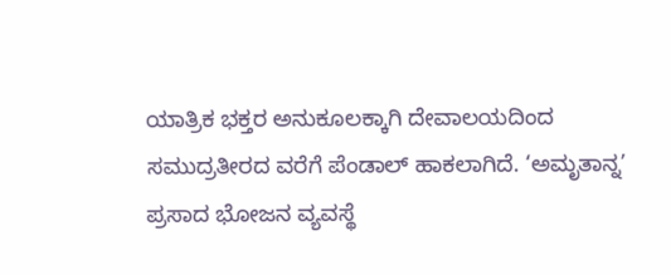ಯಾತ್ರಿಕ ಭಕ್ತರ ಅನುಕೂಲಕ್ಕಾಗಿ ದೇವಾಲಯದಿಂದ ಸಮುದ್ರತೀರದ ವರೆಗೆ ಪೆಂಡಾಲ್ ಹಾಕಲಾಗಿದೆ. ‘ಅಮೃತಾನ್ನ’ ಪ್ರಸಾದ ಭೋಜನ ವ್ಯವಸ್ಥೆ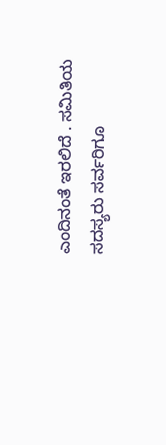ಎಂದಿನಂತೆ ಇರಲಿದೆ . ಸಮಿತಿಯ ಸದಸ್ಯರು ಸರ್ವರಿಗೂ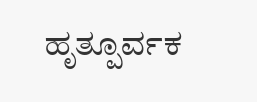ಹೃತ್ಪೂರ್ವಕ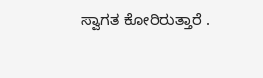ಸ್ವಾಗತ ಕೋರಿರುತ್ತಾರೆ .